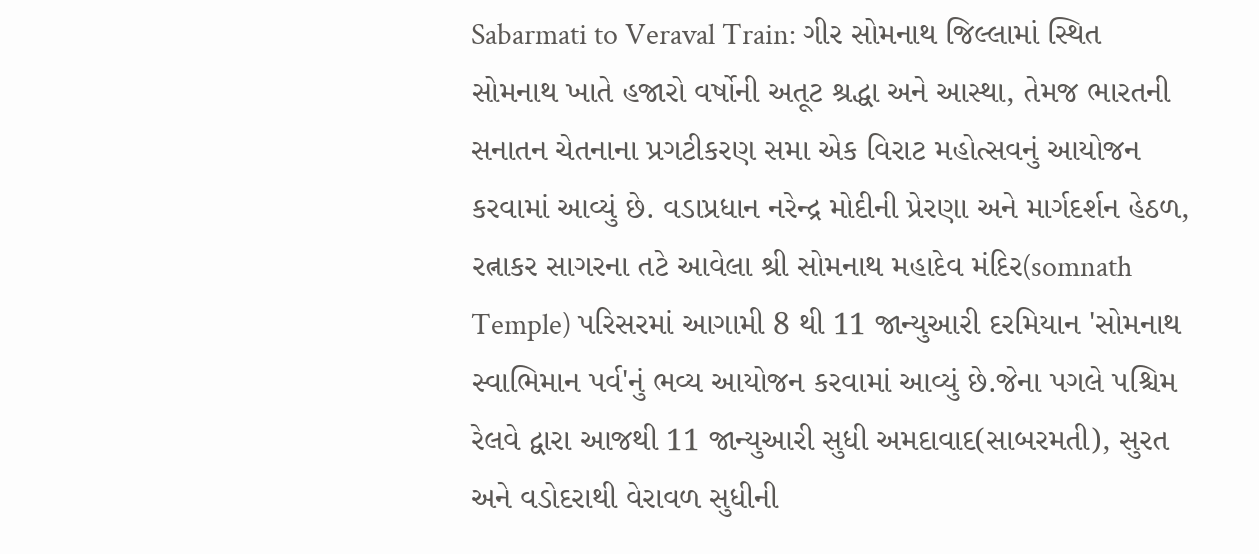Sabarmati to Veraval Train: ગીર સોમનાથ જિલ્લામાં સ્થિત સોમનાથ ખાતે હજારો વર્ષોની અતૂટ શ્રદ્ધા અને આસ્થા, તેમજ ભારતની સનાતન ચેતનાના પ્રગટીકરણ સમા એક વિરાટ મહોત્સવનું આયોજન કરવામાં આવ્યું છે. વડાપ્રધાન નરેન્દ્ર મોદીની પ્રેરણા અને માર્ગદર્શન હેઠળ, રત્નાકર સાગરના તટે આવેલા શ્રી સોમનાથ મહાદેવ મંદિર(somnath Temple) પરિસરમાં આગામી 8 થી 11 જાન્યુઆરી દરમિયાન 'સોમનાથ સ્વાભિમાન પર્વ'નું ભવ્ય આયોજન કરવામાં આવ્યું છે.જેના પગલે પશ્ચિમ રેલવે દ્વારા આજથી 11 જાન્યુઆરી સુધી અમદાવાદ(સાબરમતી), સુરત અને વડોદરાથી વેરાવળ સુધીની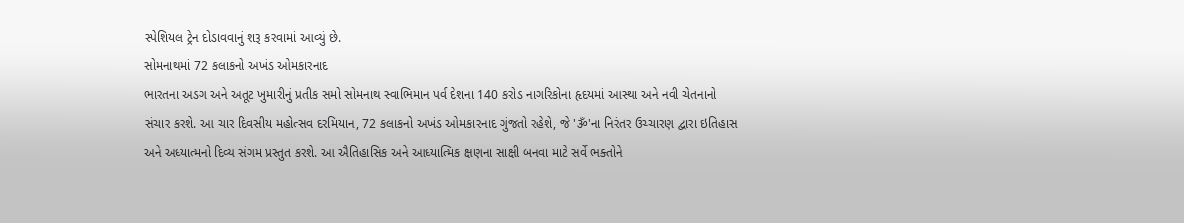સ્પેશિયલ ટ્રેન દોડાવવાનું શરૂ કરવામાં આવ્યું છે.
સોમનાથમાં 72 કલાકનો અખંડ ઓમકારનાદ
ભારતના અડગ અને અતૂટ ખુમારીનું પ્રતીક સમો સોમનાથ સ્વાભિમાન પર્વ દેશના 140 કરોડ નાગરિકોના હૃદયમાં આસ્થા અને નવી ચેતનાનો સંચાર કરશે. આ ચાર દિવસીય મહોત્સવ દરમિયાન, 72 કલાકનો અખંડ ઓમકારનાદ ગુંજતો રહેશે, જે 'ૐ'ના નિરંતર ઉચ્ચારણ દ્વારા ઇતિહાસ અને અધ્યાત્મનો દિવ્ય સંગમ પ્રસ્તુત કરશે. આ ઐતિહાસિક અને આધ્યાત્મિક ક્ષણના સાક્ષી બનવા માટે સર્વે ભક્તોને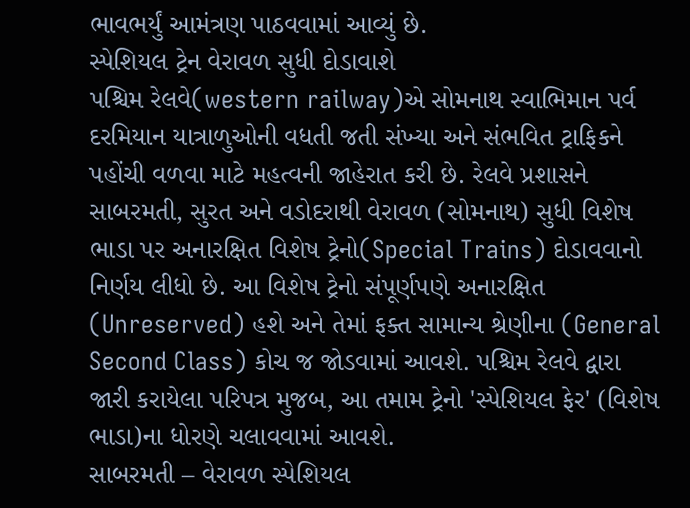ભાવભર્યું આમંત્રણ પાઠવવામાં આવ્યું છે.
સ્પેશિયલ ટ્રેન વેરાવળ સુધી દોડાવાશે
પશ્ચિમ રેલવે(western railway)એ સોમનાથ સ્વાભિમાન પર્વ દરમિયાન યાત્રાળુઓની વધતી જતી સંખ્યા અને સંભવિત ટ્રાફિકને પહોંચી વળવા માટે મહત્વની જાહેરાત કરી છે. રેલવે પ્રશાસને સાબરમતી, સુરત અને વડોદરાથી વેરાવળ (સોમનાથ) સુધી વિશેષ ભાડા પર અનારક્ષિત વિશેષ ટ્રેનો(Special Trains) દોડાવવાનો નિર્ણય લીધો છે. આ વિશેષ ટ્રેનો સંપૂર્ણપણે અનારક્ષિત (Unreserved) હશે અને તેમાં ફક્ત સામાન્ય શ્રેણીના (General Second Class) કોચ જ જોડવામાં આવશે. પશ્ચિમ રેલવે દ્વારા જારી કરાયેલા પરિપત્ર મુજબ, આ તમામ ટ્રેનો 'સ્પેશિયલ ફેર' (વિશેષ ભાડા)ના ધોરણે ચલાવવામાં આવશે.
સાબરમતી – વેરાવળ સ્પેશિયલ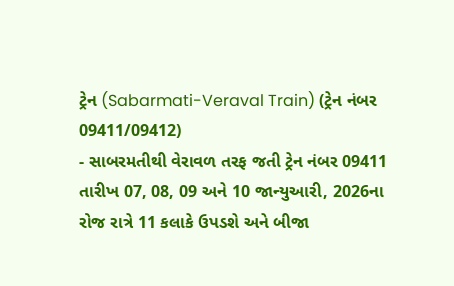ટ્રેન (Sabarmati-Veraval Train) (ટ્રેન નંબર 09411/09412)
- સાબરમતીથી વેરાવળ તરફ જતી ટ્રેન નંબર 09411 તારીખ 07, 08, 09 અને 10 જાન્યુઆરી, 2026ના રોજ રાત્રે 11 કલાકે ઉપડશે અને બીજા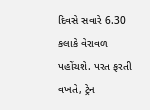દિવસે સવારે 6.30 કલાકે વેરાવળ પહોંચશે. પરત ફરતી વખતે, ટ્રેન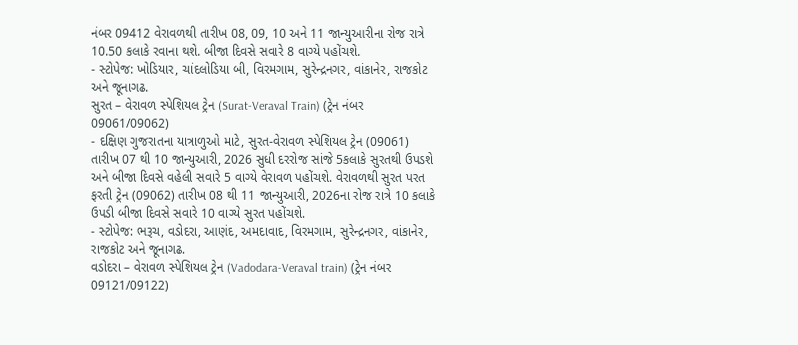નંબર 09412 વેરાવળથી તારીખ 08, 09, 10 અને 11 જાન્યુઆરીના રોજ રાત્રે 10.50 કલાકે રવાના થશે. બીજા દિવસે સવારે 8 વાગ્યે પહોંચશે.
- સ્ટોપેજ: ખોડિયાર, ચાંદલોડિયા બી, વિરમગામ, સુરેન્દ્રનગર, વાંકાનેર, રાજકોટ અને જૂનાગઢ.
સુરત – વેરાવળ સ્પેશિયલ ટ્રેન (Surat-Veraval Train) (ટ્રેન નંબર 09061/09062)
- દક્ષિણ ગુજરાતના યાત્રાળુઓ માટે, સુરત-વેરાવળ સ્પેશિયલ ટ્રેન (09061) તારીખ 07 થી 10 જાન્યુઆરી, 2026 સુધી દરરોજ સાંજે 5કલાકે સુરતથી ઉપડશે અને બીજા દિવસે વહેલી સવારે 5 વાગ્યે વેરાવળ પહોંચશે. વેરાવળથી સુરત પરત ફરતી ટ્રેન (09062) તારીખ 08 થી 11 જાન્યુઆરી, 2026ના રોજ રાત્રે 10 કલાકે ઉપડી બીજા દિવસે સવારે 10 વાગ્યે સુરત પહોંચશે.
- સ્ટોપેજ: ભરૂચ, વડોદરા, આણંદ, અમદાવાદ, વિરમગામ, સુરેન્દ્રનગર, વાંકાનેર, રાજકોટ અને જૂનાગઢ.
વડોદરા – વેરાવળ સ્પેશિયલ ટ્રેન (Vadodara-Veraval train) (ટ્રેન નંબર 09121/09122)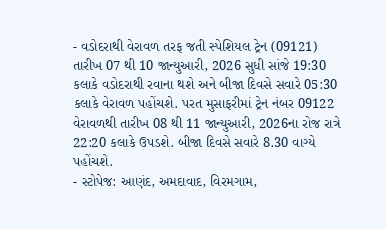- વડોદરાથી વેરાવળ તરફ જતી સ્પેશિયલ ટ્રેન (09121) તારીખ 07 થી 10 જાન્યુઆરી, 2026 સુધી સાંજે 19:30 કલાકે વડોદરાથી રવાના થશે અને બીજા દિવસે સવારે 05:30 કલાકે વેરાવળ પહોંચશે. પરત મુસાફરીમાં ટ્રેન નંબર 09122 વેરાવળથી તારીખ 08 થી 11 જાન્યુઆરી, 2026ના રોજ રાત્રે 22:20 કલાકે ઉપડશે. બીજા દિવસે સવારે 8.30 વાગ્યે પહોંચશે.
- સ્ટોપેજ: આણંદ, અમદાવાદ, વિરમગામ,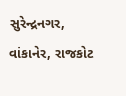સુરેન્દ્રનગર, વાંકાનેર, રાજકોટ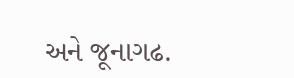અને જૂનાગઢ.